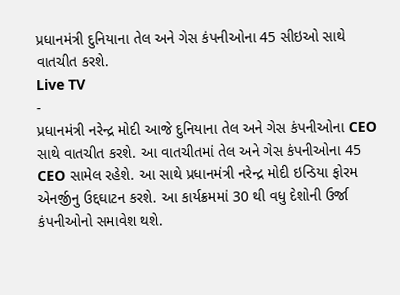પ્રધાનમંત્રી દુનિયાના તેલ અને ગેસ કંપનીઓના 45 સીઇઓ સાથે વાતચીત કરશે.
Live TV
-
પ્રધાનમંત્રી નરેન્દ્ર મોદી આજે દુનિયાના તેલ અને ગેસ કંપનીઓના CEO સાથે વાતચીત કરશે. આ વાતચીતમાં તેલ અને ગેસ કંપનીઓના 45 CEO સામેલ રહેશે. આ સાથે પ્રધાનમંત્રી નરેન્દ્ર મોદી ઇન્ડિયા ફોરમ એનર્જીનુ ઉદ્દઘાટન કરશે. આ કાર્યક્રમમાં 30 થી વધુ દેશોની ઉર્જા કંપનીઓનો સમાવેશ થશે.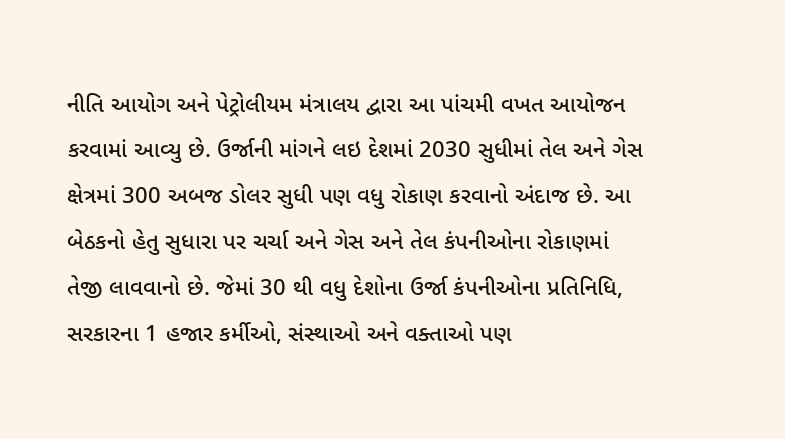નીતિ આયોગ અને પેટ્રોલીયમ મંત્રાલય દ્વારા આ પાંચમી વખત આયોજન કરવામાં આવ્યુ છે. ઉર્જાની માંગને લઇ દેશમાં 2030 સુધીમાં તેલ અને ગેસ ક્ષેત્રમાં 300 અબજ ડોલર સુધી પણ વધુ રોકાણ કરવાનો અંદાજ છે. આ બેઠકનો હેતુ સુધારા પર ચર્ચા અને ગેસ અને તેલ કંપનીઓના રોકાણમાં તેજી લાવવાનો છે. જેમાં 30 થી વધુ દેશોના ઉર્જા કંપનીઓના પ્રતિનિધિ, સરકારના 1 હજાર કર્મીઓ, સંસ્થાઓ અને વક્તાઓ પણ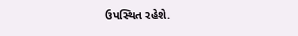ઉપસ્થિત રહેશે.